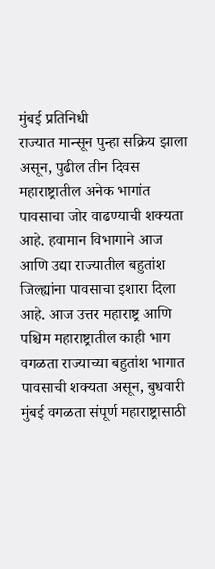मुंबई प्रतिनिधी
राज्यात मान्सून पुन्हा सक्रिय झाला असून, पुढील तीन दिवस महाराष्ट्रातील अनेक भागांत पावसाचा जोर वाढण्याची शक्यता आहे. हवामान विभागाने आज आणि उद्या राज्यातील बहुतांश जिल्ह्यांना पावसाचा इशारा दिला आहे. आज उत्तर महाराष्ट्र आणि पश्चिम महाराष्ट्रातील काही भाग वगळता राज्याच्या बहुतांश भागात पावसाची शक्यता असून, बुधवारी मुंबई वगळता संपूर्ण महाराष्ट्रासाठी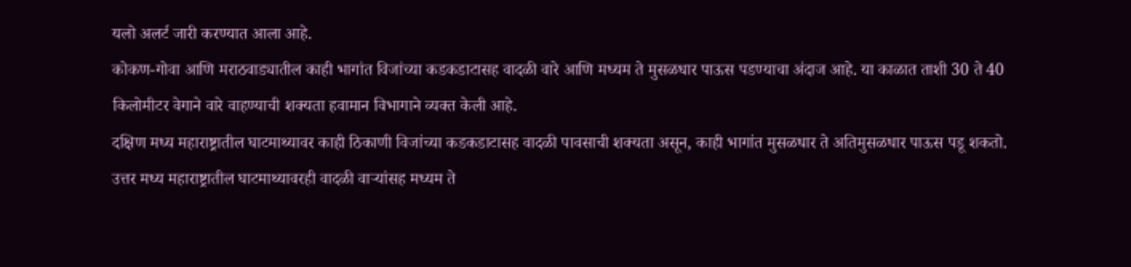यलो अलर्ट जारी करण्यात आला आहे.
कोकण-गोवा आणि मराठवाड्यातील काही भागांत विजांच्या कडकडाटासह वादळी वारे आणि मध्यम ते मुसळधार पाऊस पडण्याचा अंदाज आहे. या काळात ताशी 30 ते 40 किलोमीटर वेगाने वारे वाहण्याची शक्यता हवामान विभागाने व्यक्त केली आहे.
दक्षिण मध्य महाराष्ट्रातील घाटमाथ्यावर काही ठिकाणी विजांच्या कडकडाटासह वादळी पावसाची शक्यता असून, काही भागांत मुसळधार ते अतिमुसळधार पाऊस पडू शकतो. उत्तर मध्य महाराष्ट्रातील घाटमाथ्यावरही वादळी वाऱ्यांसह मध्यम ते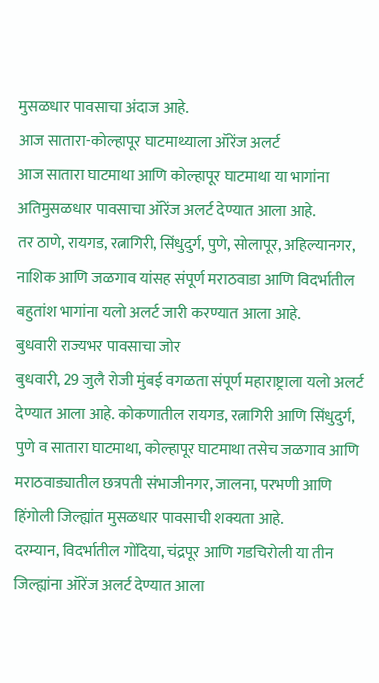मुसळधार पावसाचा अंदाज आहे.
आज सातारा-कोल्हापूर घाटमाथ्याला ऑरेंज अलर्ट
आज सातारा घाटमाथा आणि कोल्हापूर घाटमाथा या भागांना अतिमुसळधार पावसाचा ऑरेंज अलर्ट देण्यात आला आहे.
तर ठाणे, रायगड, रत्नागिरी, सिंधुदुर्ग, पुणे, सोलापूर, अहिल्यानगर, नाशिक आणि जळगाव यांसह संपूर्ण मराठवाडा आणि विदर्भातील बहुतांश भागांना यलो अलर्ट जारी करण्यात आला आहे.
बुधवारी राज्यभर पावसाचा जोर
बुधवारी, 29 जुलै रोजी मुंबई वगळता संपूर्ण महाराष्ट्राला यलो अलर्ट देण्यात आला आहे. कोकणातील रायगड, रत्नागिरी आणि सिंधुदुर्ग, पुणे व सातारा घाटमाथा, कोल्हापूर घाटमाथा तसेच जळगाव आणि मराठवाड्यातील छत्रपती संभाजीनगर, जालना, परभणी आणि हिंगोली जिल्ह्यांत मुसळधार पावसाची शक्यता आहे.
दरम्यान, विदर्भातील गोंदिया, चंद्रपूर आणि गडचिरोली या तीन जिल्ह्यांना ऑरेंज अलर्ट देण्यात आला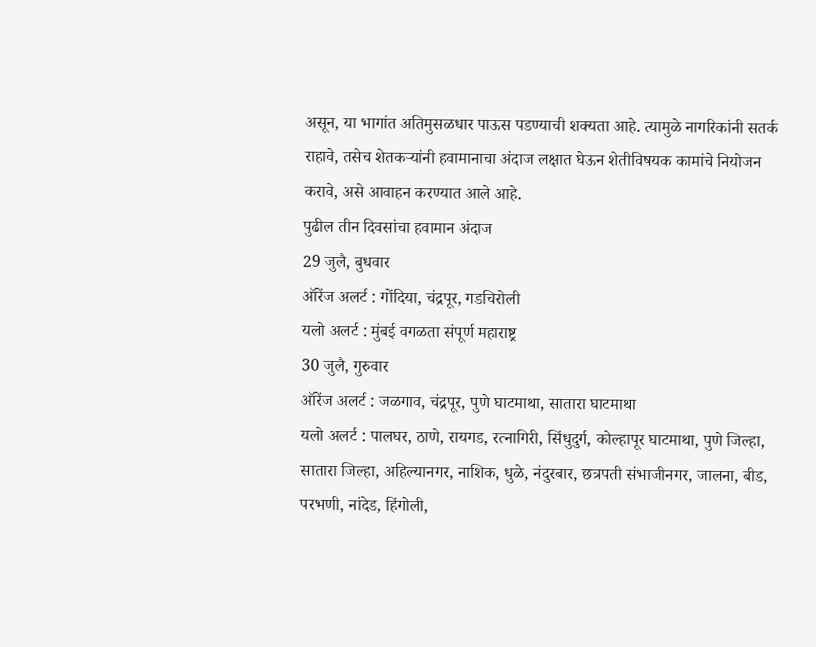असून, या भागांत अतिमुसळधार पाऊस पडण्याची शक्यता आहे. त्यामुळे नागरिकांनी सतर्क राहावे, तसेच शेतकऱ्यांनी हवामानाचा अंदाज लक्षात घेऊन शेतीविषयक कामांचे नियोजन करावे, असे आवाहन करण्यात आले आहे.
पुढील तीन दिवसांचा हवामान अंदाज
29 जुलै, बुधवार
ऑरेंज अलर्ट : गोंदिया, चंद्रपूर, गडचिरोली
यलो अलर्ट : मुंबई वगळता संपूर्ण महाराष्ट्र
30 जुलै, गुरुवार
ऑरेंज अलर्ट : जळगाव, चंद्रपूर, पुणे घाटमाथा, सातारा घाटमाथा
यलो अलर्ट : पालघर, ठाणे, रायगड, रत्नागिरी, सिंधुदुर्ग, कोल्हापूर घाटमाथा, पुणे जिल्हा, सातारा जिल्हा, अहिल्यानगर, नाशिक, धुळे, नंदुरबार, छत्रपती संभाजीनगर, जालना, बीड, परभणी, नांदेड, हिंगोली,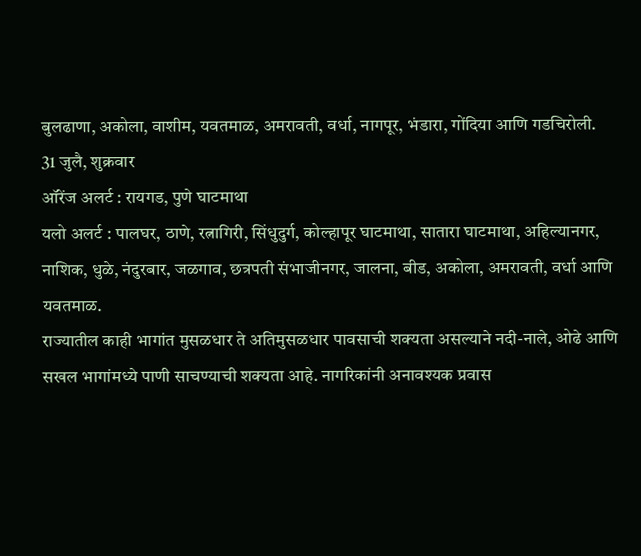बुलढाणा, अकोला, वाशीम, यवतमाळ, अमरावती, वर्धा, नागपूर, भंडारा, गोंदिया आणि गडचिरोली.
31 जुलै, शुक्रवार
ऑरेंज अलर्ट : रायगड, पुणे घाटमाथा
यलो अलर्ट : पालघर, ठाणे, रत्नागिरी, सिंधुदुर्ग, कोल्हापूर घाटमाथा, सातारा घाटमाथा, अहिल्यानगर, नाशिक, धुळे, नंदुरबार, जळगाव, छत्रपती संभाजीनगर, जालना, बीड, अकोला, अमरावती, वर्धा आणि यवतमाळ.
राज्यातील काही भागांत मुसळधार ते अतिमुसळधार पावसाची शक्यता असल्याने नदी-नाले, ओढे आणि सखल भागांमध्ये पाणी साचण्याची शक्यता आहे. नागरिकांनी अनावश्यक प्रवास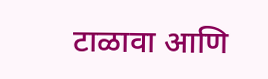टाळावा आणि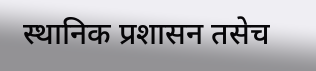स्थानिक प्रशासन तसेच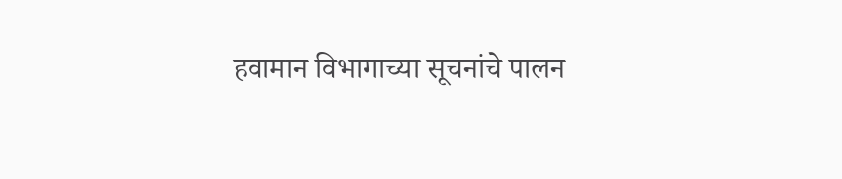हवामान विभागाच्या सूचनांचे पालन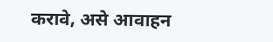करावे, असे आवाहन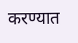करण्यात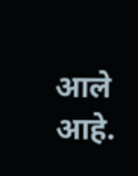आले आहे.